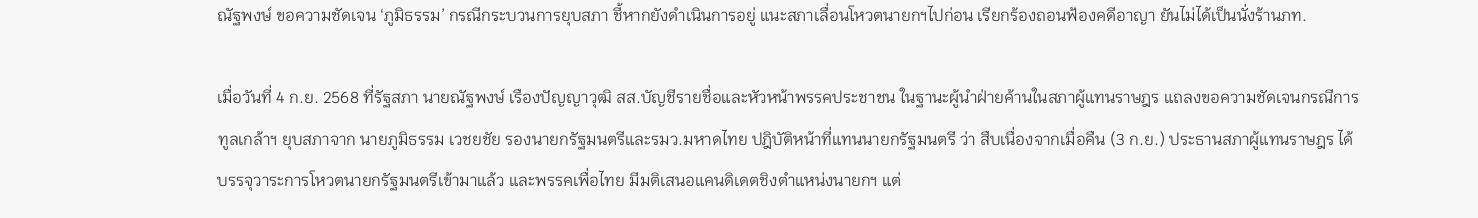ณัฐพงษ์ ขอความชัดเจน ‘ภูมิธรรม’ กรณีกระบวนการยุบสภา ชี้หากยังดำเนินการอยู่ แนะสภาเลื่อนโหวตนายกฯไปก่อน เรียกร้องถอนฟ้องคดีอาญา ยันไม่ได้เป็นนั่งร้านภท.

เมื่อวันที่ 4 ก.ย. 2568 ที่รัฐสภา นายณัฐพงษ์ เรืองปัญญาวุฒิ สส.บัญชีรายชื่อและหัวหน้าพรรคประชาชน ในฐานะผู้นำฝ่ายค้านในสภาผู้แทนราษฎร แถลงขอความชัดเจนกรณีการทูลเกล้าฯ ยุบสภาจาก นายภูมิธรรม เวชยชัย รองนายกรัฐมนตรีและรมว.มหาดไทย ปฎิบัติหน้าที่แทนนายกรัฐมนตรี ว่า สืบเนื่องจากเมื่อคืน (3 ก.ย.) ประธานสภาผู้แทนราษฎร ได้บรรจุวาระการโหวตนายกรัฐมนตรีเข้ามาแล้ว และพรรคเพื่อไทย มีมติเสนอแคนดิเดตชิงตำแหน่งนายกฯ แต่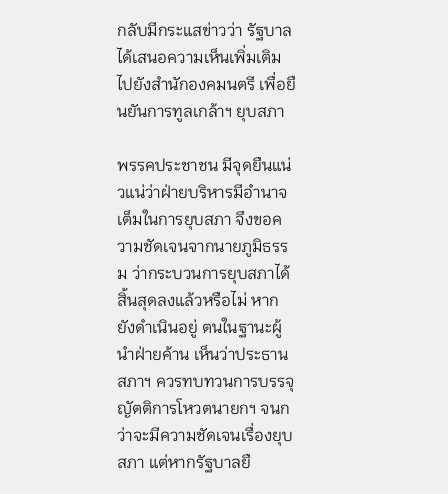กลับมีกระแสข่าวว่า รัฐบาลได้เสนอความเห็นเพิ่มเติมไปยังสำนักองคมนตรี เพื่อยืนยันการทูลเกล้าฯ ยุบสภา

พรรคประชาชน มีจุดยืนแน่วแน่ว่าฝ่ายบริหารมีอำนาจเต็มในการยุบสภา จึงขอความชัดเจนจากนายภูมิธรรม ว่ากระบวนการยุบสภาได้สิ้นสุดลงแล้วหรือไม่ หากยังดำเนินอยู่ ตนในฐานะผู้นำฝ่ายค้าน เห็นว่าประธานสภาฯ ควรทบทวนการบรรจุญัตติการโหวตนายกฯ จนกว่าจะมีความชัดเจนเรื่องยุบสภา แต่หากรัฐบาลยื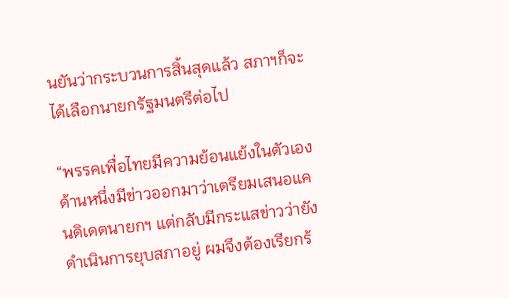นยันว่ากระบวนการสิ้นสุดแล้ว สภาฯก็จะได้เลือกนายกรัฐมนตรีต่อไป

“พรรคเพื่อไทยมีความย้อนแย้งในตัวเอง ด้านหนึ่งมีข่าวออกมาว่าเตรียมเสนอแคนดิเดตนายกฯ แต่กลับมีกระแสข่าวว่ายังดำเนินการยุบสภาอยู่ ผมจึงต้องเรียกร้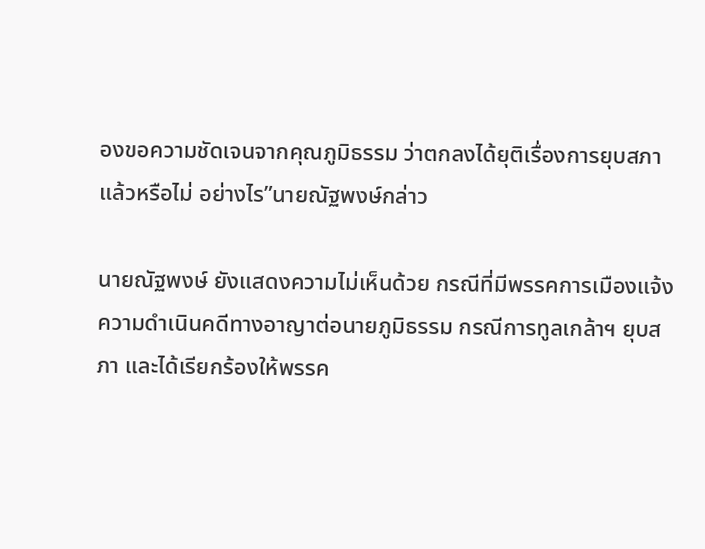องขอความชัดเจนจากคุณภูมิธรรม ว่าตกลงได้ยุติเรื่องการยุบสภาแล้วหรือไม่ อย่างไร”นายณัฐพงษ์กล่าว

นายณัฐพงษ์ ยังแสดงความไม่เห็นด้วย กรณีที่มีพรรคการเมืองแจ้งความดำเนินคดีทางอาญาต่อนายภูมิธรรม กรณีการทูลเกล้าฯ ยุบสภา และได้เรียกร้องให้พรรค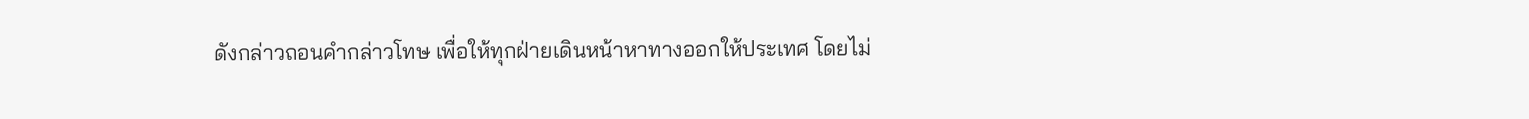ดังกล่าวถอนคำกล่าวโทษ เพื่อให้ทุกฝ่ายเดินหน้าหาทางออกให้ประเทศ โดยไม่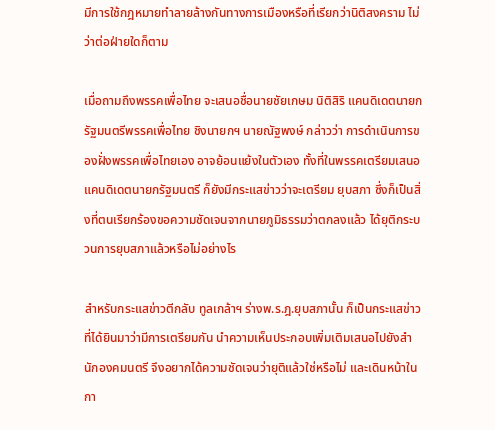มีการใช้กฎหมายทำลายล้างกันทางการเมืองหรือที่เรียกว่านิติสงคราม ไม่ว่าต่อฝ่ายใดก็ตาม

เมื่อถามถึงพรรคเพื่อไทย จะเสนอชื่อนายชัยเกษม นิติสิริ แคนดิเดตนายกรัฐมนตรีพรรคเพื่อไทย ชิงนายกฯ นายณัฐพงษ์ กล่าวว่า การดำเนินการของฝั่งพรรคเพื่อไทยเอง อาจย้อนแย้งในตัวเอง ทั้งที่ในพรรคเตรียมเสนอแคนดิเดตนายกรัฐมนตรี ก็ยังมีกระแสข่าวว่าจะเตรียม ยุบสภา ซึ่งก็เป็นสิ่งที่ตนเรียกร้องขอความชัดเจนจากนายภูมิธรรมว่าตกลงแล้ว ได้ยุติกระบวนการยุบสภาแล้วหรือไม่อย่างไร

สำหรับกระแสข่าวตีกลับ ทูลเกล้าฯ ร่างพ.ร.ฎ.ยุบสภานั้น ก็เป็นกระแสข่าวที่ได้ยินมาว่ามีการเตรียมกัน นำความเห็นประกอบเพิ่มเติมเสนอไปยังสำนักองคมนตรี จึงอยากได้ความชัดเจนว่ายุติแล้วใช่หรือไม่ และเดินหน้าในกา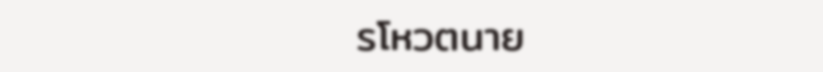รโหวตนาย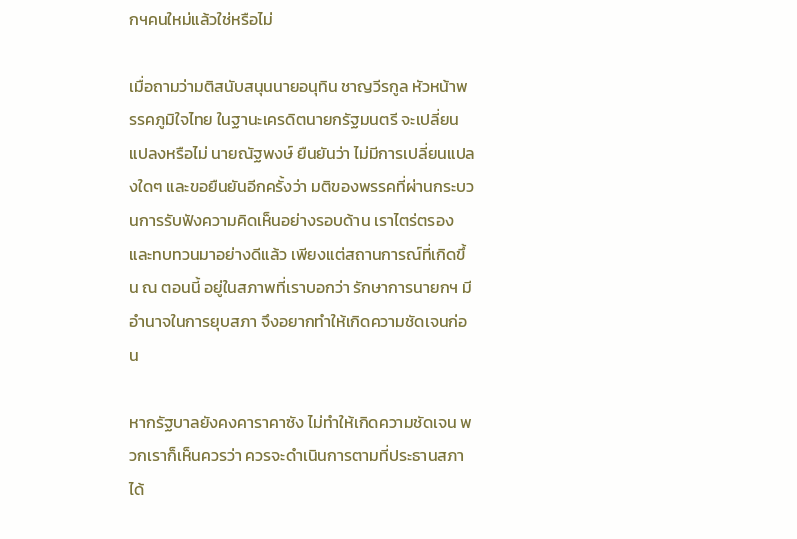กฯคนใหม่แล้วใช่หรือไม่

เมื่อถามว่ามติสนับสนุนนายอนุทิน ชาญวีรกูล หัวหน้าพรรคภูมิใจไทย ในฐานะเครดิตนายกรัฐมนตรี จะเปลี่ยนแปลงหรือไม่ นายณัฐพงษ์ ยืนยันว่า ไม่มีการเปลี่ยนแปลงใดๆ และขอยืนยันอีกครั้งว่า มติของพรรคที่ผ่านกระบวนการรับฟังความคิดเห็นอย่างรอบด้าน เราไตร่ตรองและทบทวนมาอย่างดีแล้ว เพียงแต่สถานการณ์ที่เกิดขึ้น ณ ตอนนี้ อยู่ในสภาพที่เราบอกว่า รักษาการนายกฯ มีอำนาจในการยุบสภา จึงอยากทำให้เกิดความชัดเจนก่อน

หากรัฐบาลยังคงคาราคาซัง ไม่ทำให้เกิดความชัดเจน พวกเราก็เห็นควรว่า ควรจะดำเนินการตามที่ประธานสภาได้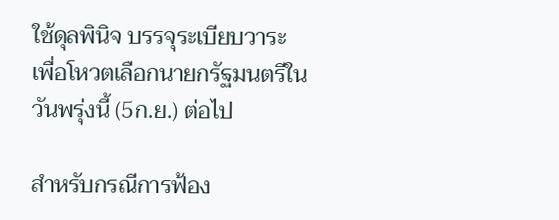ใช้ดุลพินิจ บรรจุระเบียบวาระ เพื่อโหวตเลือกนายกรัฐมนตรีในวันพรุ่งนี้ (5ก.ย.) ต่อไป

สำหรับกรณีการฟ้อง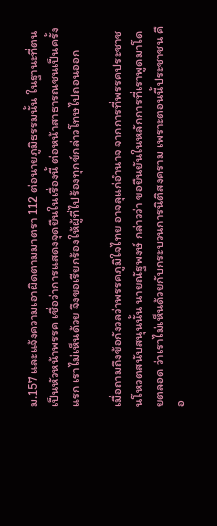ม.157 และแจ้งความเอาผิดตามมาตรา 112 ต่อนายภูมิธรรมนั้น ในฐานะที่ตนเป็นหัวหน้าพรรค เชื่อว่าการแสดงจุดยืนในเรื่องนี้ ต่อหน้าสาธารณชนเป็นครั้งแรก เราไม่เห็นด้วย จึงขอเรียกร้องให้ผู้ที่ไปร้องทุกข์กล่าวโทษไปถอนออก

เมื่อถามถึงข้อกังวลว่าพรรคภูมิใจไทย อาจลุแก่อำนาจ จากการที่พรรคประชาชนโหวตสนับสนุนนั้น นายณัฐพงษ์ กล่าวว่า ขอยืนยันในหลักการที่เราพูดมาโดยตลอด ว่าเราไม่เห็นด้วยกับกระบวนการนิติสงคราม เพราะตอนนี้ประชาชน คือ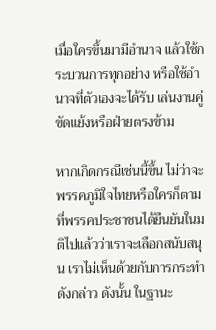เมื่อใครขึ้นมามีอำนาจ แล้วใช้กระบวนการทุกอย่าง หรือใช้อำนาจที่ตัวเองจะได้รับ เล่นงานคู่ขัดแย้งหรือฝ่ายตรงข้าม

หากเกิดกรณีเช่นนี้ขึ้น ไม่ว่าจะพรรคภูมิใจไทยหรือใครก็ตาม ที่พรรคประชาชนได้ยืนยันในมติไปแล้วว่าเราจะเลือกสนับสนุน เราไม่เห็นด้วยกับการกระทำดังกล่าว ดังนั้น ในฐานะ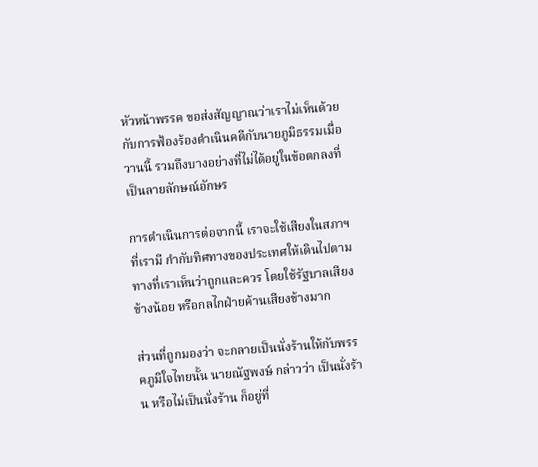หัวหน้าพรรค ขอส่งสัญญาณว่าเราไม่เห็นด้วยกับการฟ้องร้องดำเนินคดีกับนายภูมิธรรมเมื่อวานนี้ รวมถึงบางอย่างที่ไม่ได้อยู่ในข้อตกลงที่เป็นลายลักษณ์อักษร

การดำเนินการต่อจากนี้ เราจะใช้เสียงในสภาฯที่เรามี กำกับทิศทางของประเทศให้เดินไปตามทางที่เราเห็นว่าถูกและควร โดยใช้รัฐบาลเสียงข้างน้อย หรือกลไกฝ่ายค้านเสียงข้างมาก

ส่วนที่ถูกมองว่า จะกลายเป็นนั่งร้านให้กับพรรคภูมิใจไทยนั้น นายณัฐพงษ์ กล่าวว่า เป็นนั่งร้าน หรือไม่เป็นนั่งร้าน ก็อยู่ที่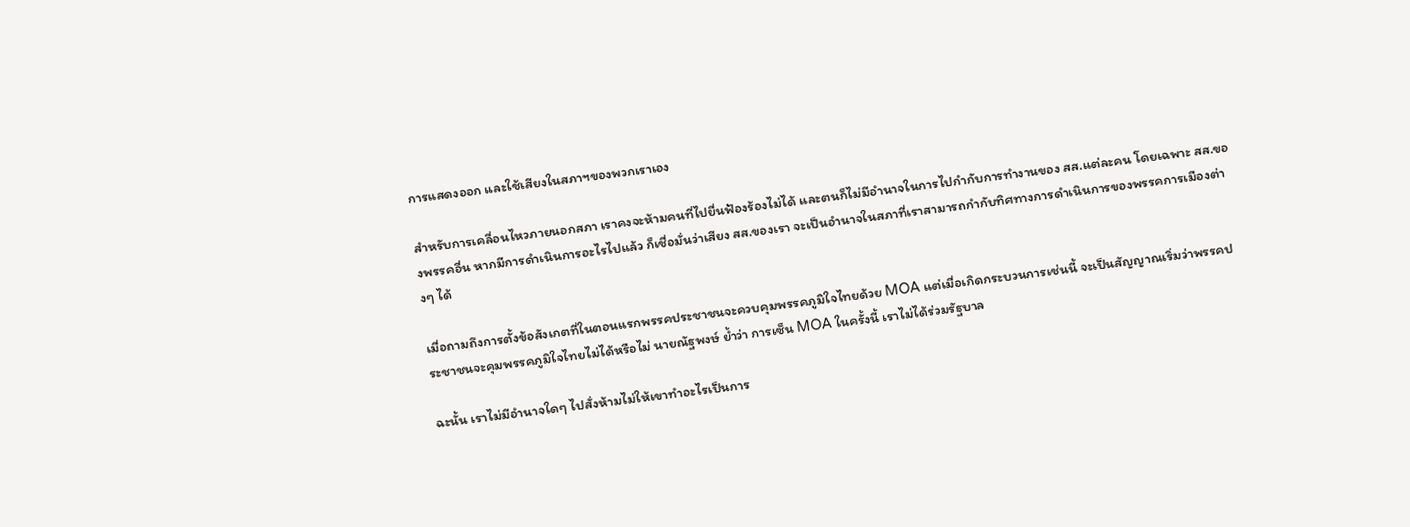การแสดงออก และใช้เสียงในสภาฯของพวกเราเอง

สำหรับการเคลื่อนไหวภายนอกสภา เราคงจะห้ามคนที่ไปยื่นฟ้องร้องไม่ได้ และตนก็ไม่มีอำนาจในการไปกำกับการทำงานของ สส.แต่ละคน โดยเฉพาะ สส.ของพรรคอื่น หากมีการดำเนินการอะไรไปแล้ว ก็เชื่อมั่นว่าเสียง สส.ของเรา จะเป็นอำนาจในสภาที่เราสามารถกำกับทิศทางการดำเนินการของพรรคการเมืองต่างๆ ได้

เมื่อถามถึงการตั้งข้อสังเกตที่ในตอนแรกพรรคประชาชนจะควบคุมพรรคภูมิใจไทยด้วย MOA แต่เมื่อเกิดกระบวนการเช่นนี้ จะเป็นสัญญาณเริ่มว่าพรรคประชาชนจะคุมพรรคภูมิใจไทยไม่ได้หรือไม่ นายณัฐพงษ์ ย้ำว่า การเซ็น MOA ในครั้งนี้ เราไม่ได้ร่วมรัฐบาล

ฉะนั้น เราไม่มีอำนาจใดๆ ไปสั่งห้ามไม่ให้เขาทำอะไรเป็นการ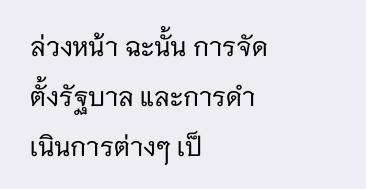ล่วงหน้า ฉะนั้น การจัดตั้งรัฐบาล และการดำเนินการต่างๆ เป็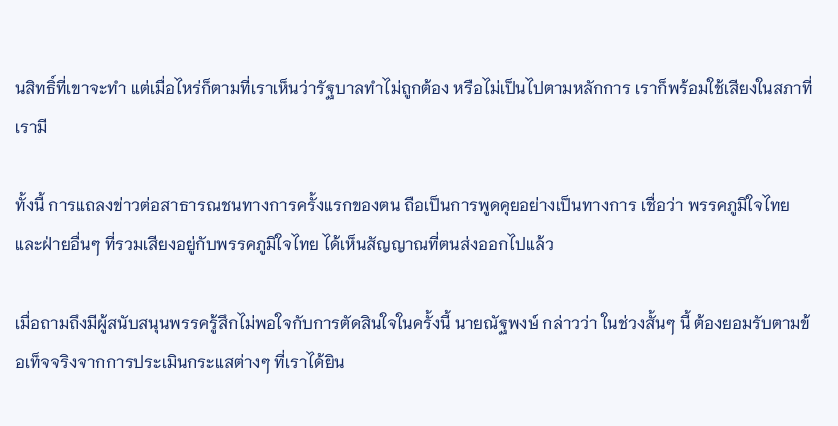นสิทธิ์ที่เขาจะทำ แต่เมื่อไหร่ก็ตามที่เราเห็นว่ารัฐบาลทำไม่ถูกต้อง หรือไม่เป็นไปตามหลักการ เราก็พร้อมใช้เสียงในสภาที่เรามี

ทั้งนี้ การแถลงข่าวต่อสาธารณชนทางการครั้งแรกของตน ถือเป็นการพูดคุยอย่างเป็นทางการ เชื่อว่า พรรคภูมิใจไทย และฝ่ายอื่นๆ ที่รวมเสียงอยู่กับพรรคภูมิใจไทย ได้เห็นสัญญาณที่ตนส่งออกไปแล้ว

เมื่อถามถึงมีผู้สนับสนุนพรรครู้สึกไม่พอใจกับการตัดสินใจในครั้งนี้ นายณัฐพงษ์ กล่าวว่า ในช่วงสั้นๆ นี้ ต้องยอมรับตามข้อเท็จจริงจากการประเมินกระแสต่างๆ ที่เราได้ยิน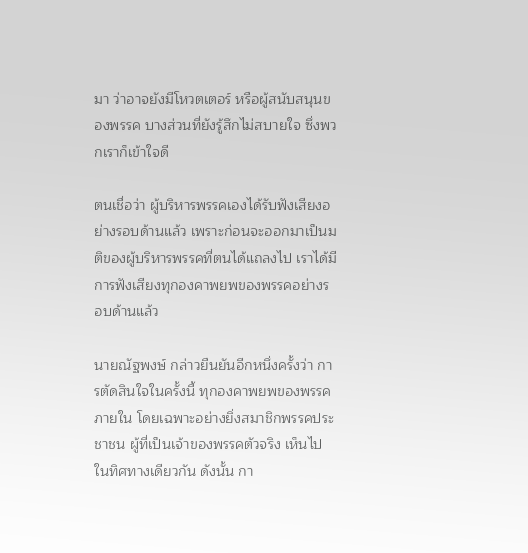มา ว่าอาจยังมีโหวตเตอร์ หรือผู้สนับสนุนของพรรค บางส่วนที่ยังรู้สึกไม่สบายใจ ซึ่งพวกเราก็เข้าใจดี

ตนเชื่อว่า ผู้บริหารพรรคเองได้รับฟังเสียงอย่างรอบด้านแล้ว เพราะก่อนจะออกมาเป็นมติของผู้บริหารพรรคที่ตนได้แถลงไป เราได้มีการฟังเสียงทุกองคาพยพของพรรคอย่างรอบด้านแล้ว

นายณัฐพงษ์ กล่าวยืนยันอีกหนึ่งครั้งว่า การตัดสินใจในครั้งนี้ ทุกองคาพยพของพรรคภายใน โดยเฉพาะอย่างยิ่งสมาชิกพรรคประชาชน ผู้ที่เป็นเจ้าของพรรคตัวจริง เห็นไปในทิศทางเดียวกัน ดังนั้น กา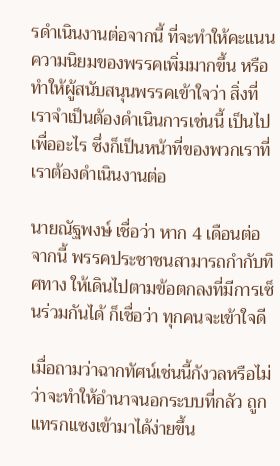รดำเนินงานต่อจากนี้ ที่จะทำให้คะแนนความนิยมของพรรคเพิ่มมากขึ้น หรือทำให้ผู้สนับสนุนพรรคเข้าใจว่า สิ่งที่เราจำเป็นต้องดำเนินการเช่นนี้ เป็นไปเพื่ออะไร ซึ่งก็เป็นหน้าที่ของพวกเราที่เราต้องดำเนินงานต่อ

นายณัฐพงษ์ เชื่อว่า หาก 4 เดือนต่อจากนี้ พรรคประชาชนสามารถกำกับทิศทาง ให้เดินไปตามข้อตกลงที่มีการเซ็นร่วมกันได้ ก็เชื่อว่า ทุกคนจะเข้าใจดี

เมื่อถามว่าฉากทัศน์เช่นนี้กังวลหรือไม่ ว่าจะทำให้อำนาจนอกระบบที่กลัว ถูกแทรกแซงเข้ามาได้ง่ายขึ้น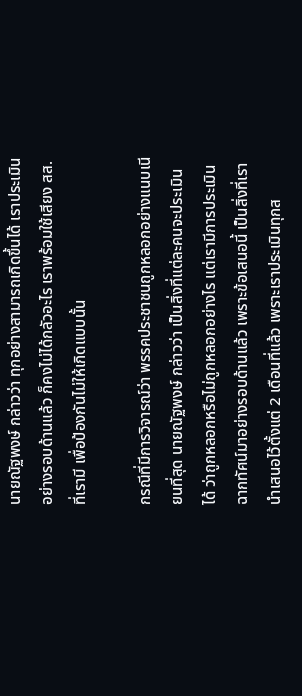นายณัฐพงษ์ กล่าวว่า ทุกอย่างสามารถเกิดขึ้นได้ เราประเมินอย่างรอบด้านแล้ว ก็คงไม่ได้กลัวอะไร เราพร้อมใช้เสียง สส.ที่เรามี เพื่อป้องกันไม่ให้เกิดแบบนั้น

กรณีที่มีการวิจารณ์ว่า พรรคประชาชนถูกหลอกอย่างแนบเนียนที่สุด นายณัฐพงษ์ กล่าวว่า เป็นสิ่งที่แต่ละคนจะประเมินได้ ว่าถูกหลอกหรือไม่ถูกหลอกอย่างไร แต่เรามีการประเมินฉากทัศน์มาอย่างรอบด้านแล้ว เพราะข้อเสนอนี้ เป็นสิ่งที่เรานำเสนอไว้ตั้งแต่ 2 เดือนที่แล้ว เพราะเราประเมินทุกส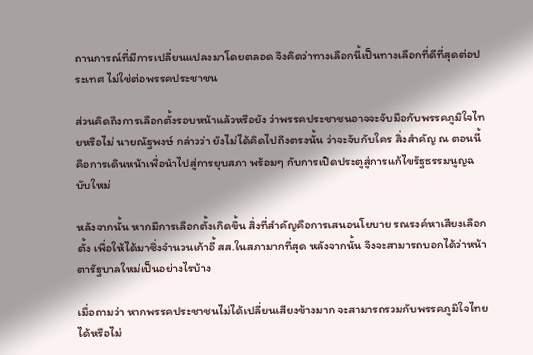ถานการณ์ที่มีการเปลี่ยนแปลงมาโดยตลอด จึงคิดว่าทางเลือกนี้เป็นทางเลือกที่ดีที่สุดต่อประเทศ ไม่ใช่ต่อพรรคประชาชน

ส่วนคิดถึงการเลือกตั้งรอบหน้าแล้วหรือยัง ว่าพรรคประชาชนอาจจะจับมือกับพรรคภูมิใจไทยหรือไม่ นายณัฐพงษ์ กล่าวว่า ยังไม่ได้คิดไปถึงตรงนั้น ว่าจะจับกับใคร สิ่งสำคัญ ณ ตอนนี้ คือการเดินหน้าเพื่อนำไปสู่การยุบสภา พร้อมๆ กับการเปิดประตูสู่การแก้ไขรัฐธรรมนูญฉบับใหม่

หลังจากนั้น หากมีการเลือกตั้งเกิดขึ้น สิ่งที่สำคัญคือการเสนอนโยบาย รณรงค์หาเสียงเลือกตั้ง เพื่อให้ได้มาซึ่งจำนวนเก้าอี้ สส.ในสภามากที่สุด หลังจากนั้น จึงจะสามารถบอกได้ว่าหน้าตารัฐบาลใหม่เป็นอย่างไรบ้าง

เมื่อถามว่า หากพรรคประชาชนไม่ได้เปลี่ยนเสียงข้างมาก จะสามารถรวมกับพรรคภูมิใจไทยได้หรือไม่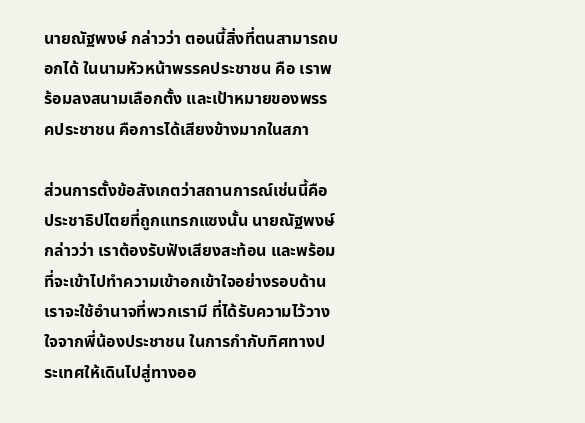นายณัฐพงษ์ กล่าวว่า ตอนนี้สิ่งที่ตนสามารถบอกได้ ในนามหัวหน้าพรรคประชาชน คือ เราพร้อมลงสนามเลือกตั้ง และเป้าหมายของพรรคประชาชน คือการได้เสียงข้างมากในสภา

ส่วนการตั้งข้อสังเกตว่าสถานการณ์เช่นนี้คือประชาธิปไตยที่ถูกแทรกแซงนั้น นายณัฐพงษ์ กล่าวว่า เราต้องรับฟังเสียงสะท้อน และพร้อมที่จะเข้าไปทำความเข้าอกเข้าใจอย่างรอบด้าน เราจะใช้อำนาจที่พวกเรามี ที่ได้รับความไว้วางใจจากพี่น้องประชาชน ในการกำกับทิศทางประเทศให้เดินไปสู่ทางออ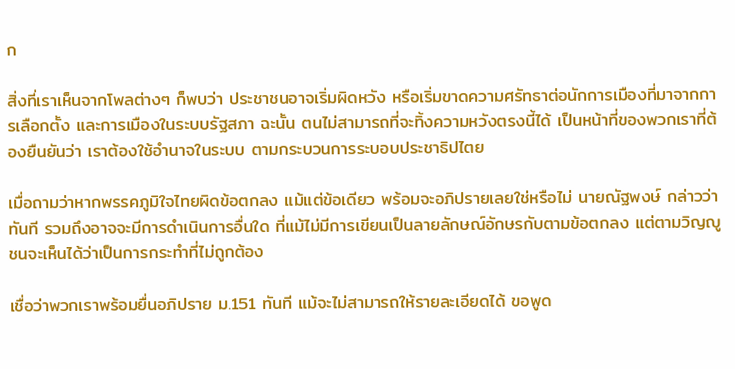ก

สิ่งที่เราเห็นจากโพลต่างๆ ก็พบว่า ประชาชนอาจเริ่มผิดหวัง หรือเริ่มขาดความศรัทธาต่อนักการเมืองที่มาจากการเลือกตั้ง และการเมืองในระบบรัฐสภา ฉะนั้น ตนไม่สามารถที่จะทิ้งความหวังตรงนี้ได้ เป็นหน้าที่ของพวกเราที่ต้องยืนยันว่า เราต้องใช้อำนาจในระบบ ตามกระบวนการระบอบประชาธิปไตย

เมื่อถามว่าหากพรรคภูมิใจไทยผิดข้อตกลง แม้แต่ข้อเดียว พร้อมจะอภิปรายเลยใช่หรือไม่ นายณัฐพงษ์ กล่าวว่า ทันที รวมถึงอาจจะมีการดำเนินการอื่นใด ที่แม้ไม่มีการเขียนเป็นลายลักษณ์อักษรกับตามข้อตกลง แต่ตามวิญญูชนจะเห็นได้ว่าเป็นการกระทำที่ไม่ถูกต้อง

เชื่อว่าพวกเราพร้อมยื่นอภิปราย ม.151 ทันที แม้จะไม่สามารถให้รายละเอียดได้ ขอพูด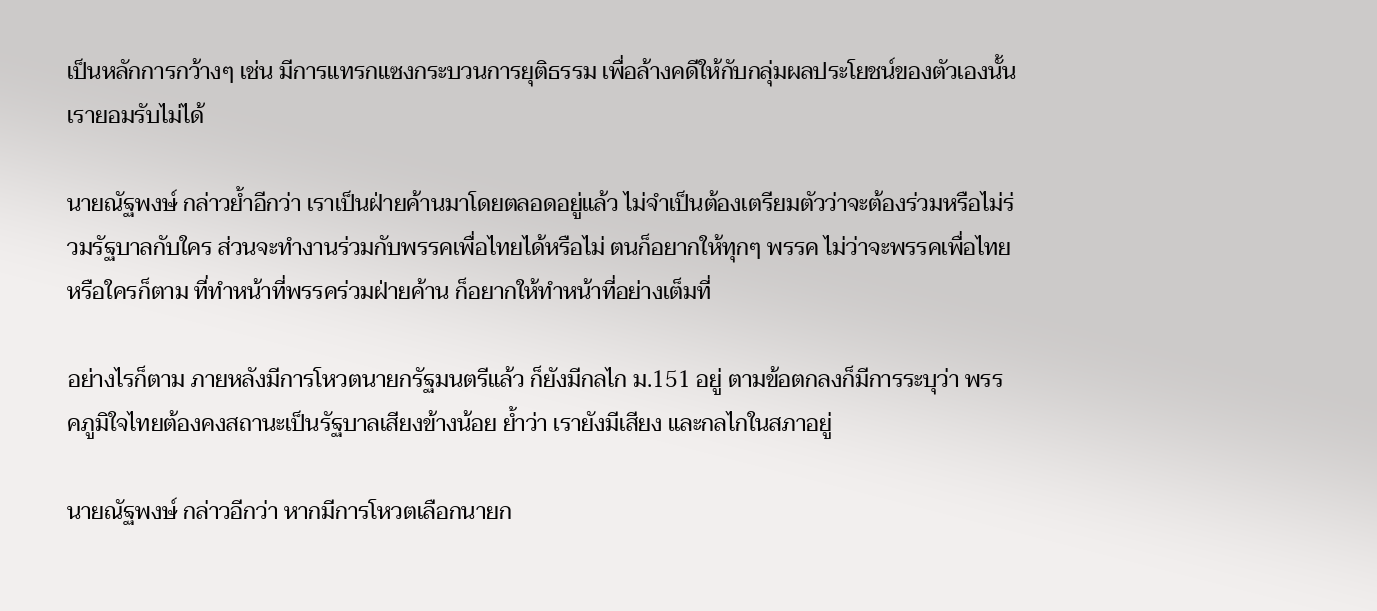เป็นหลักการกว้างๆ เช่น มีการแทรกแซงกระบวนการยุติธรรม เพื่อล้างคดีให้กับกลุ่มผลประโยชน์ของตัวเองนั้น เรายอมรับไม่ได้

นายณัฐพงษ์ กล่าวย้ำอีกว่า เราเป็นฝ่ายค้านมาโดยตลอดอยู่แล้ว ไม่จำเป็นต้องเตรียมตัวว่าจะต้องร่วมหรือไม่ร่วมรัฐบาลกับใคร ส่วนจะทำงานร่วมกับพรรคเพื่อไทยได้หรือไม่ ตนก็อยากให้ทุกๆ พรรค ไม่ว่าจะพรรคเพื่อไทยหรือใครก็ตาม ที่ทำหน้าที่พรรคร่วมฝ่ายค้าน ก็อยากให้ทำหน้าที่อย่างเต็มที่

อย่างไรก็ตาม ภายหลังมีการโหวตนายกรัฐมนตรีแล้ว ก็ยังมีกลไก ม.151 อยู่ ตามข้อตกลงก็มีการระบุว่า พรรคภูมิใจไทยต้องคงสถานะเป็นรัฐบาลเสียงข้างน้อย ย้ำว่า เรายังมีเสียง และกลไกในสภาอยู่

นายณัฐพงษ์ กล่าวอีกว่า หากมีการโหวตเลือกนายก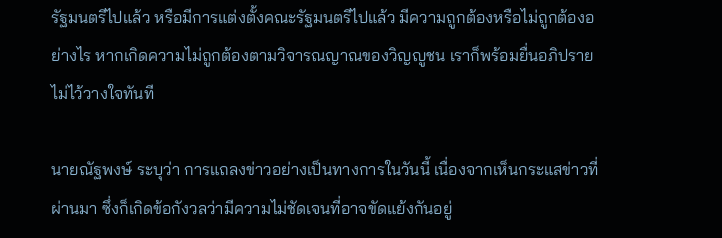รัฐมนตรีไปแล้ว หรือมีการแต่งตั้งคณะรัฐมนตรีไปแล้ว มีความถูกต้องหรือไม่ถูกต้องอย่างไร หากเกิดความไม่ถูกต้องตามวิจารณญาณของวิญญูชน เราก็พร้อมยื่นอภิปรายไม่ไว้วางใจทันที

นายณัฐพงษ์ ระบุว่า การแถลงข่าวอย่างเป็นทางการในวันนี้ เนื่องจากเห็นกระแสข่าวที่ผ่านมา ซึ่งก็เกิดข้อกังวลว่ามีความไม่ชัดเจนที่อาจขัดแย้งกันอยู่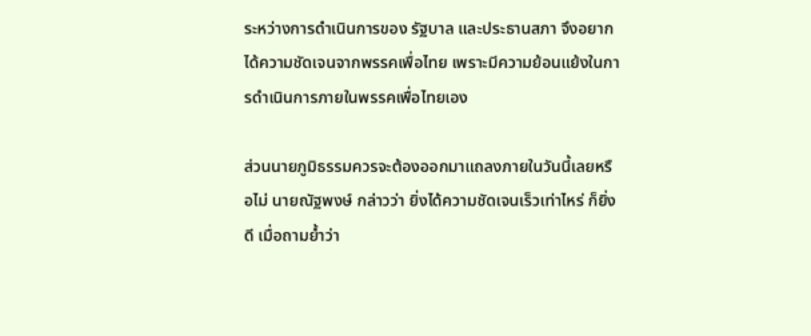ระหว่างการดำเนินการของ รัฐบาล และประธานสภา จึงอยากได้ความชัดเจนจากพรรคเพื่อไทย เพราะมีความย้อนแย้งในการดำเนินการภายในพรรคเพื่อไทยเอง

ส่วนนายภูมิธรรมควรจะต้องออกมาแถลงภายในวันนี้เลยหรือไม่ นายณัฐพงษ์ กล่าวว่า ยิ่งได้ความชัดเจนเร็วเท่าไหร่ ก็ยิ่งดี เมื่อถามย้ำว่า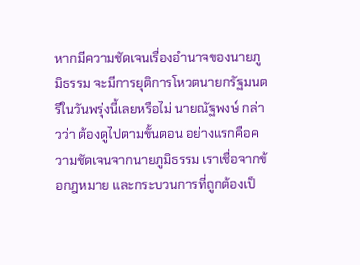หากมีความชัดเจนเรื่องอำนาจของนายภูมิธรรม จะมีการยุติการโหวตนายกรัฐมนตรีในวันพรุ่งนี้เลยหรือไม่ นายณัฐพงษ์ กล่าวว่า ต้องดูไปตามขั้นตอน อย่างแรกคือความชัดเจนจากนายภูมิธรรม เราเชื่อจากข้อกฎหมาย และกระบวนการที่ถูกต้องเป็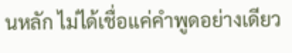นหลัก ไม่ได้เชื่อแค่คำพูดอย่างเดียว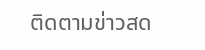ติดตามข่าวสด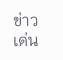ข่าวเด่น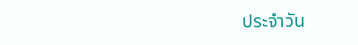ประจำวัน